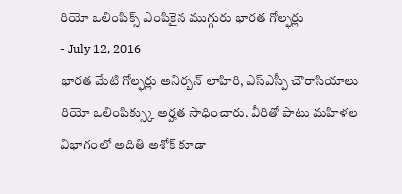రియో ఒలింపిక్స్ ఎంపికైన ముగ్గురు భారత గోల్ఫర్లు
- July 12, 2016
భారత మేటి గోల్ఫర్లు అనిర్బన్ లాహిరి, ఎస్ఎస్పీ చౌరాసియాలు రియో ఒలింపిక్స్కు అర్హత సాధించారు. వీరితో పాటు మహిళల విభాగంలో అదితి అశోక్ కూడా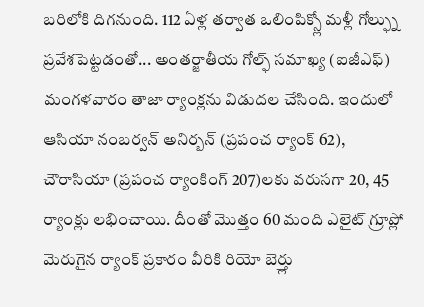బరిలోకి దిగనుంది. 112 ఏళ్ల తర్వాత ఒలింపిక్స్లో మళ్లీ గోల్ఫ్ను ప్రవేశపెట్టడంతో... అంతర్జాతీయ గోల్ఫ్ సమాఖ్య (ఐజీఎఫ్) మంగళవారం తాజా ర్యాంక్లను విడుదల చేసింది. ఇందులో ఆసియా నంబర్వన్ అనిర్బన్ (ప్రపంచ ర్యాంక్ 62), చౌరాసియా (ప్రపంచ ర్యాంకింగ్ 207)లకు వరుసగా 20, 45 ర్యాంక్లు లభించాయి. దీంతో మొత్తం 60 మంది ఎలైట్ గ్రూప్లో మెరుగైన ర్యాంక్ ప్రకారం వీరికి రియో బెర్త్లు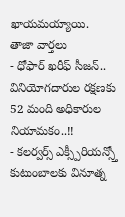ఖాయమయ్యాయి.
తాజా వార్తలు
- ధోఫార్ ఖరీఫ్ సీజన్.. వినియోగదారుల రక్షణకు 52 మంది అధికారుల నియామకం..!!
- కలర్వర్స్ ఎక్స్పీరియన్స్తో కుటుంబాలకు వినూత్న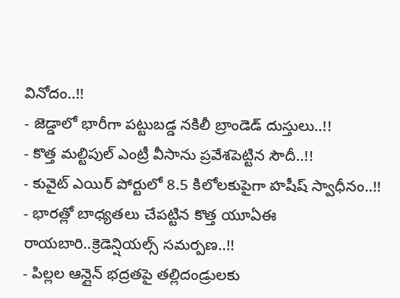వినోదం..!!
- జెడ్డాలో భారీగా పట్టుబడ్డ నకిలీ బ్రాండెడ్ దుస్తులు..!!
- కొత్త మల్టిపుల్ ఎంట్రీ వీసాను ప్రవేశపెట్టిన సౌదీ..!!
- కువైట్ ఎయిర్ పోర్టులో 8.5 కిలోలకుపైగా హషీష్ స్వాధీనం..!!
- భారత్లో బాధ్యతలు చేపట్టిన కొత్త యూఏఈ రాయబారి..క్రెడెన్షియల్స్ సమర్పణ..!!
- పిల్లల ఆన్లైన్ భద్రతపై తల్లిదండ్రులకు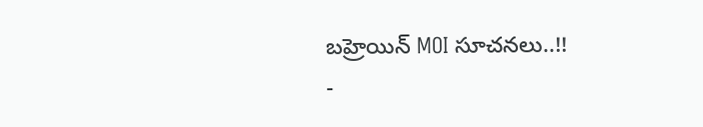బహ్రెయిన్ MOI సూచనలు..!!
-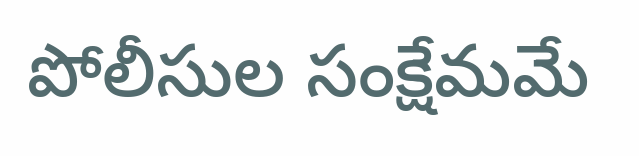పోలీసుల సంక్షేమమే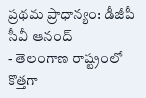ప్రథమ ప్రాధాన్యం: డీజీపీ సీవీ ఆనంద్
- తెలంగాణ రాష్ట్రంలో కొత్తగా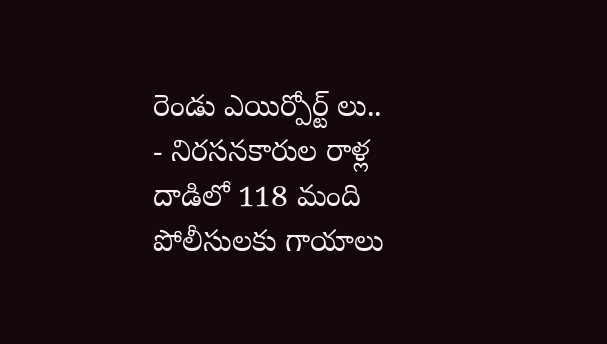రెండు ఎయిర్పోర్ట్ లు..
- నిరసనకారుల రాళ్ల దాడిలో 118 మంది పోలీసులకు గాయాలు